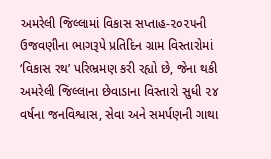અમરેલી જિલ્લામાં વિકાસ સપ્તાહ-૨૦૨૫ની ઉજવણીના ભાગરૂપે પ્રતિદિન ગ્રામ વિસ્તારોમાં ‘વિકાસ રથ’ પરિભ્રમણ કરી રહ્યો છે, જેના થકી અમરેલી જિલ્લાના છેવાડાના વિસ્તારો સુધી ૨૪ વર્ષના જનવિશ્વાસ, સેવા અને સમર્પણની ગાથા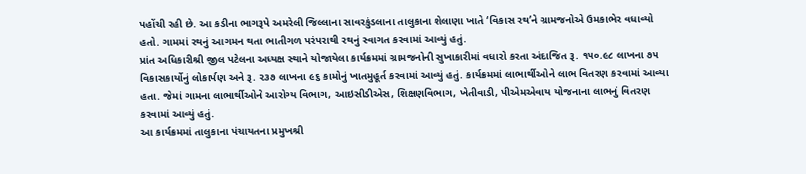પહોંચી રહી છે. આ કડીના ભાગરૂપે અમરેલી જિલ્લાના સાવરકુંડલાના તાલુકાના શેલાણા ખાતે ‘વિકાસ રથ’ને ગ્રામજનોએ ઉમકાભેર વધાવ્યો હતો. ગામમાં રથનું આગમન થતા ભાતીગળ પરંપરાથી રથનું સ્વાગત કરવામાં આવ્યું હતું.
પ્રાંત અધિકારીશ્રી જીલ પટેલના અધ્યક્ષ સ્થાને યોજાયેલા કાર્યક્રમમાં ગ્રામજનોની સુખાકારીમાં વધારો કરતા અંદાજિત રૂ. ૧૫૦.૯૮ લાખના ૭૫ વિકાસકાર્યોનું લોકાર્પણ અને રૂ. ૨૩૭ લાખના ૯૬ કામોનું ખાતમુહૂર્ત કરવામાં આવ્યું હતું. કાર્યક્રમમાં લાભાર્થીઓને લાભ વિતરણ કરવામાં આવ્યા હતા. જેમાં ગામના લાભાર્થીઓને આરોગ્ય વિભાગ, આઇસીડીએસ, શિક્ષણવિભાગ, ખેતીવાડી, પીએમએવાય યોજનાના લાભનું વિતરણ કરવામાં આવ્યું હતું.
આ કાર્યક્રમમાં તાલુકાના પંચાયતના પ્રમુખશ્રી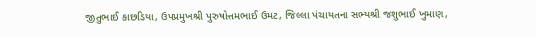જીતુભાઈ કાછડિયા, ઉપપ્રમુખશ્રી પુરુષોત્તમભાઈ ઉમટ, જિલ્લા પંચાયતના સભ્યશ્રી જશુભાઈ ખુમાણ,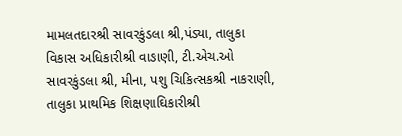મામલતદારશ્રી સાવરકુંડલા શ્રી,પંડ્યા, તાલુકા વિકાસ અધિકારીશ્રી વાઙાણી, ટી.એચ.ઓ સાવરકુંડલા શ્રી, મીના, પશુ ચિકિત્સકશ્રી નાકરાણી, તાલુકા પ્રાથમિક શિક્ષણાઘિકારીશ્રી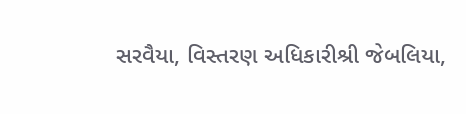સરવૈયા, વિસ્તરણ અધિકારીશ્રી જેબલિયા,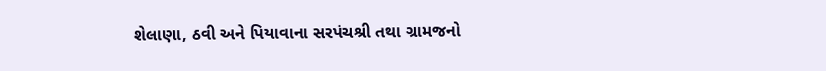શેલાણા, ઠવી અને પિયાવાના સરપંચશ્રી તથા ગ્રામજનો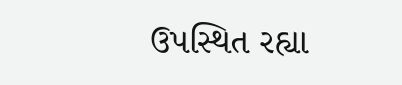ઉપસ્થિત રહ્યા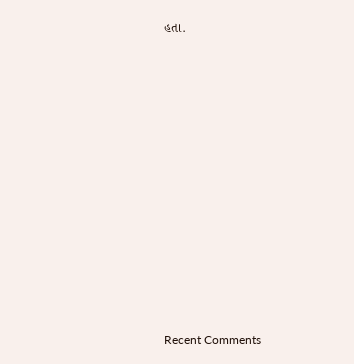હતા.



















Recent Comments